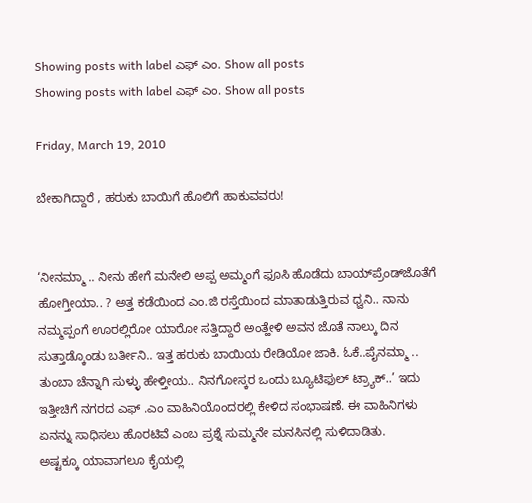Showing posts with label ಎಫ್ ಎಂ. Show all posts
Showing posts with label ಎಫ್ ಎಂ. Show all posts

Friday, March 19, 2010

ಬೇಕಾಗಿದ್ದಾರೆ , ಹರುಕು ಬಾಯಿಗೆ ಹೊಲಿಗೆ ಹಾಕುವವರು!


‘ನೀನಮ್ಮಾ .. ನೀನು ಹೇಗೆ ಮನೇಲಿ ಅಪ್ಪ ಅಮ್ಮಂಗೆ ಫೂಸಿ ಹೊಡೆದು ಬಾಯ್‌ಪ್ರೆಂಡ್‌ಜೊತೆಗೆ ಹೋಗ್ತೀಯಾ.. ? ಅತ್ತ ಕಡೆಯಿಂದ ಎಂ.ಜಿ ರಸ್ತೆಯಿಂದ ಮಾತಾಡುತ್ತಿರುವ ಧ್ವನಿ.. ನಾನು ನಮ್ಮಪ್ಪಂಗೆ ಊರಲ್ಲಿರೋ ಯಾರೋ ಸತ್ತಿದ್ದಾರೆ ಅಂತ್ಹೇಳಿ ಅವನ ಜೊತೆ ನಾಲ್ಕು ದಿನ ಸುತ್ತಾಡ್ಕೊಂಡು ಬರ್ತೀನಿ.. ಇತ್ತ ಹರುಕು ಬಾಯಿಯ ರೇಡಿಯೋ ಜಾಕಿ. ಓಕೆ..ಪೈನಮ್ಮಾ .. ತುಂಬಾ ಚೆನ್ನಾಗಿ ಸುಳ್ಳು ಹೇಳ್ತೀಯ.. ನಿನಗೋಸ್ಕರ ಒಂದು ಬ್ಯೂಟಿಫುಲ್‌ ಟ್ರ್ಯಾಕ್..’ ಇದು ಇತ್ತೀಚಿಗೆ ನಗರದ ಎಫ್‌ .ಎಂ ವಾಹಿನಿಯೊಂದರಲ್ಲಿ ಕೇಳಿದ ಸಂಭಾಷಣೆ. ಈ ವಾಹಿನಿಗಳು ಏನನ್ನು ಸಾಧಿಸಲು ಹೊರಟಿವೆ ಎಂಬ ಪ್ರಶ್ನೆ ಸುಮ್ಮನೇ ಮನಸಿನಲ್ಲಿ ಸುಳಿದಾಡಿತು.
ಅಷ್ಟಕ್ಕೂ ಯಾವಾಗಲೂ ಕೈಯಲ್ಲಿ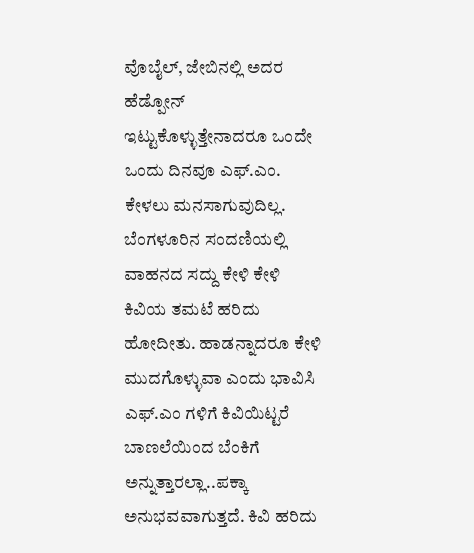ವೊಬೈಲ್, ಜೇಬಿನಲ್ಲಿ ಅದರ ಹೆಡ್ಪೋನ್‌ ಇಟ್ಟುಕೊಳ್ಳುತ್ತೇನಾದರೂ ಒಂದೇ ಒಂದು ದಿನವೂ ಎಫ್.ಎಂ. ಕೇಳಲು ಮನಸಾಗುವುದಿಲ್ಲ. ಬೆಂಗಳೂರಿನ ಸಂದಣಿಯಲ್ಲಿ ವಾಹನದ ಸದ್ದು ಕೇಳಿ ಕೇಳಿ ಕಿವಿಯ ತಮಟೆ ಹರಿದು ಹೋದೀತು. ಹಾಡನ್ನಾದರೂ ಕೇಳಿ ಮುದಗೊಳ್ಳುವಾ ಎಂದು ಭಾವಿಸಿ ಎಫ್‌.ಎಂ ಗಳಿಗೆ ಕಿವಿಯಿಟ್ಟರೆ ಬಾಣಲೆಯಿಂದ ಬೆಂಕಿಗೆ ಅನ್ನುತ್ತಾರಲ್ಲಾ..ಪಕ್ಕಾ ಅನುಭವವಾಗುತ್ತದೆ. ಕಿವಿ ಹರಿದು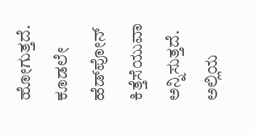ಹೋಗುತ್ತದೆ. ಕೂಡಲೇ ಹೆಡ್‌ಪೋನ್‌ ಕಿತ್ತೆಸೆಯುವಾ ಅನ್ನಿಸುತ್ತದೆ. ಅಲ್ಲಿಯ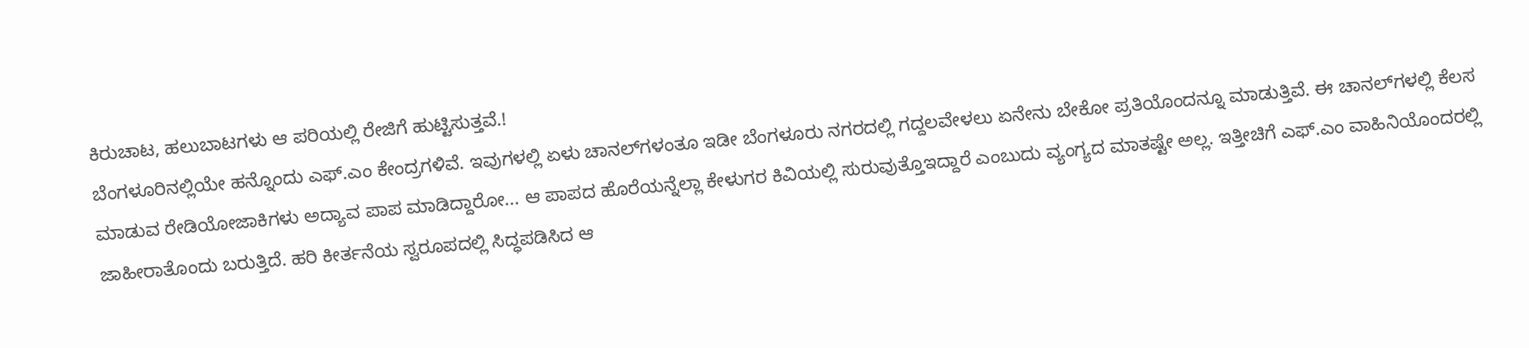ಕಿರುಚಾಟ, ಹಲುಬಾಟಗಳು ಆ ಪರಿಯಲ್ಲಿ ರೇಜಿಗೆ ಹುಟ್ಟಿಸುತ್ತವೆ.!
ಬೆಂಗಳೂರಿನಲ್ಲಿಯೇ ಹನ್ನೊಂದು ಎಫ್‌.ಎಂ ಕೇಂದ್ರಗಳಿವೆ. ಇವುಗಳಲ್ಲಿ ಏಳು ಚಾನಲ್‌ಗಳಂತೂ ಇಡೀ ಬೆಂಗಳೂರು ನಗರದಲ್ಲಿ ಗದ್ದಲವೇಳಲು ಏನೇನು ಬೇಕೋ ಪ್ರತಿಯೊಂದನ್ನೂ ಮಾಡುತ್ತಿವೆ. ಈ ಚಾನಲ್‌ಗಳಲ್ಲಿ ಕೆಲಸ ಮಾಡುವ ರೇಡಿಯೋಜಾಕಿಗಳು ಅದ್ಯಾವ ಪಾಪ ಮಾಡಿದ್ದಾರೋ... ಆ ಪಾಪದ ಹೊರೆಯನ್ನೆಲ್ಲಾ ಕೇಳುಗರ ಕಿವಿಯಲ್ಲಿ ಸುರುವುತ್ತೊಇದ್ದಾರೆ ಎಂಬುದು ವ್ಯಂಗ್ಯದ ಮಾತಷ್ಟೇ ಅಲ್ಲ. ಇತ್ತೀಚಿಗೆ ಎಫ್‌.ಎಂ ವಾಹಿನಿಯೊಂದರಲ್ಲಿ ಜಾಹೀರಾತೊಂದು ಬರುತ್ತಿದೆ. ಹರಿ ಕೀರ್ತನೆಯ ಸ್ವರೂಪದಲ್ಲಿ ಸಿದ್ಧಪಡಿಸಿದ ಆ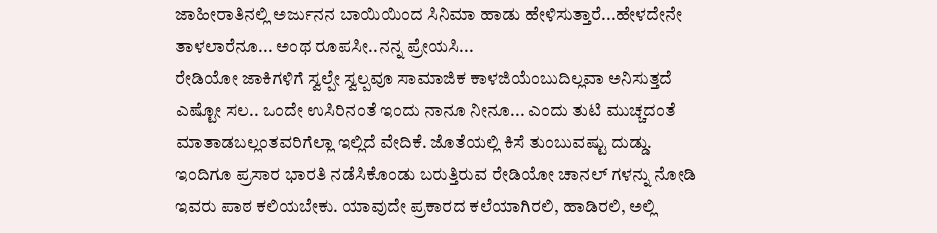ಜಾಹೀರಾತಿನಲ್ಲಿ ಅರ್ಜುನನ ಬಾಯಿಯಿಂದ ಸಿನಿಮಾ ಹಾಡು ಹೇಳಿಸುತ್ತಾರೆ...ಹೇಳದೇನೇ ತಾಳಲಾರೆನೂ... ಅಂಥ ರೂಪಸೀ..ನನ್ನ ಪ್ರೇಯಸಿ...
ರೇಡಿಯೋ ಜಾಕಿಗಳಿಗೆ ಸ್ವಲ್ಪೇ ಸ್ವಲ್ಪವೂ ಸಾಮಾಜಿಕ ಕಾಳಜಿಯೆಂಬುದಿಲ್ಲವಾ ಅನಿಸುತ್ತದೆ ಎಷ್ಟೋ ಸಲ.. ಒಂದೇ ಉಸಿರಿನಂತೆ ಇಂದು ನಾನೂ ನೀನೂ... ಎಂದು ತುಟಿ ಮುಚ್ಚದಂತೆ ಮಾತಾಡಬಲ್ಲಂತವರಿಗೆಲ್ಲಾ ಇಲ್ಲಿದೆ ವೇದಿಕೆ. ಜೊತೆಯಲ್ಲಿ ಕಿಸೆ ತುಂಬುವಷ್ಟು ದುಡ್ಡು. ಇಂದಿಗೂ ಪ್ರಸಾರ ಭಾರತಿ ನಡೆಸಿಕೊಂಡು ಬರುತ್ತಿರುವ ರೇಡಿಯೋ ಚಾನಲ್‌ ಗಳನ್ನು ನೋಡಿ ಇವರು ಪಾಠ ಕಲಿಯಬೇಕು. ಯಾವುದೇ ಪ್ರಕಾರದ ಕಲೆಯಾಗಿರಲಿ, ಹಾಡಿರಲಿ, ಅಲ್ಲಿ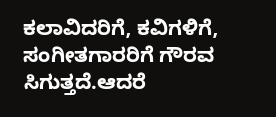ಕಲಾವಿದರಿಗೆ, ಕವಿಗಳಿಗೆ, ಸಂಗೀತಗಾರರಿಗೆ ಗೌರವ ಸಿಗುತ್ತದೆ.ಆದರೆ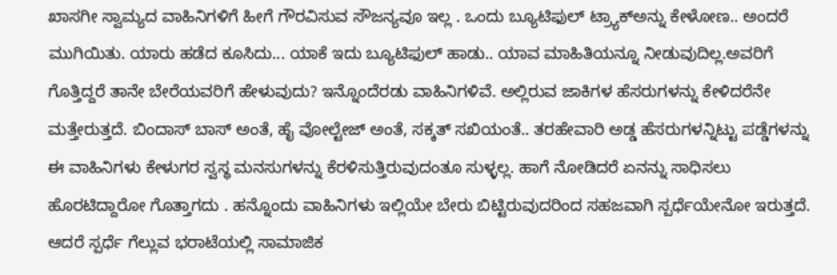ಖಾಸಗೀ ಸ್ವಾಮ್ಯದ ವಾಹಿನಿಗಳಿಗೆ ಹೀಗೆ ಗೌರವಿಸುವ ಸೌಜನ್ಯವೂ ಇಲ್ಲ . ಒಂದು ಬ್ಯೂಟಿಫುಲ್‌ ಟ್ರ್ಯಾಕ್ಅನ್ನು ಕೇಳೋಣ.. ಅಂದರೆ ಮುಗಿಯಿತು. ಯಾರು ಹಡೆದ ಕೂಸಿದು... ಯಾಕೆ ಇದು ಬ್ಯೂಟಿಫುಲ್‌ ಹಾಡು.. ಯಾವ ಮಾಹಿತಿಯನ್ನೂ ನೀಡುವುದಿಲ್ಲ.ಅವರಿಗೆ ಗೊತ್ತಿದ್ದರೆ ತಾನೇ ಬೇರೆಯವರಿಗೆ ಹೇಳುವುದು? ಇನ್ನೊಂದೆರಡು ವಾಹಿನಿಗಳಿವೆ. ಅಲ್ಲಿರುವ ಜಾಕಿಗಳ ಹೆಸರುಗಳನ್ನು ಕೇಳಿದರೆನೇ ಮತ್ತೇರುತ್ತದೆ. ಬಿಂದಾಸ್‌ ಬಾಸ್‌ ಅಂತೆ, ಹೈ ವೋಲ್ಟೇಜ್‌ ಅಂತೆ, ಸಕ್ಕತ್‌ ಸಖಿಯಂತೆ.. ತರಹೇವಾರಿ ಅಡ್ಡ ಹೆಸರುಗಳನ್ನಿಟ್ಟು ಪಡ್ಡೆಗಳನ್ನು ಈ ವಾಹಿನಿಗಳು ಕೇಳುಗರ ಸ್ವಸ್ಥ ಮನಸುಗಳನ್ನು ಕೆರಳಿಸುತ್ತಿರುವುದಂತೂ ಸುಳ್ಳಲ್ಲ. ಹಾಗೆ ನೋಡಿದರೆ ಏನನ್ನು ಸಾಧಿಸಲು ಹೊರಟಿದ್ದಾರೋ ಗೊತ್ತಾಗದು . ಹನ್ನೊಂದು ವಾಹಿನಿಗಳು ಇಲ್ಲಿಯೇ ಬೇರು ಬಿಟ್ಟಿರುವುದರಿಂದ ಸಹಜವಾಗಿ ಸ್ಪರ್ಧೆಯೇನೋ ಇರುತ್ತದೆ. ಆದರೆ ಸ್ಪರ್ಧೆ ಗೆಲ್ಲುವ ಭರಾಟೆಯಲ್ಲಿ ಸಾಮಾಜಿಕ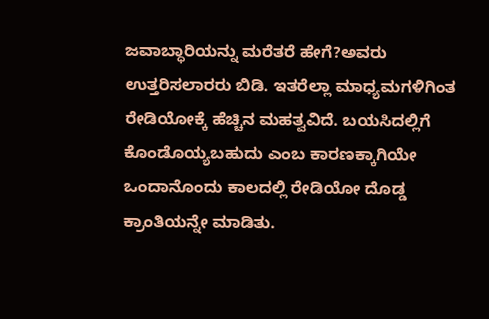ಜವಾಬ್ಧಾರಿಯನ್ನು ಮರೆತರೆ ಹೇಗೆ?ಅವರು ಉತ್ತರಿಸಲಾರರು ಬಿಡಿ. ಇತರೆಲ್ಲಾ ಮಾಧ್ಯಮಗಳಿಗಿಂತ ರೇಡಿಯೋಕ್ಕೆ ಹೆಚ್ಚಿನ ಮಹತ್ವವಿದೆ. ಬಯಸಿದಲ್ಲಿಗೆ ಕೊಂಡೊಯ್ಯಬಹುದು ಎಂಬ ಕಾರಣಕ್ಕಾಗಿಯೇ ಒಂದಾನೊಂದು ಕಾಲದಲ್ಲಿ ರೇಡಿಯೋ ದೊಡ್ಡ ಕ್ರಾಂತಿಯನ್ನೇ ಮಾಡಿತು.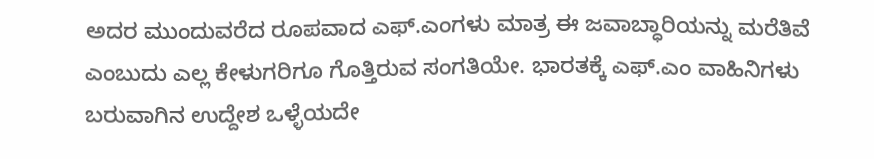ಅದರ ಮುಂದುವರೆದ ರೂಪವಾದ ಎಫ್‌.ಎಂಗಳು ಮಾತ್ರ ಈ ಜವಾಬ್ಧಾರಿಯನ್ನು ಮರೆತಿವೆ ಎಂಬುದು ಎಲ್ಲ ಕೇಳುಗರಿಗೂ ಗೊತ್ತಿರುವ ಸಂಗತಿಯೇ. ಭಾರತಕ್ಕೆ ಎಫ್‌.ಎಂ ವಾಹಿನಿಗಳು ಬರುವಾಗಿನ ಉದ್ದೇಶ ಒಳ್ಳೆಯದೇ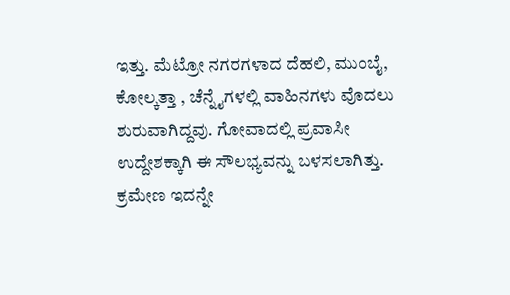ಇತ್ತು. ಮೆಟ್ರೋ ನಗರಗಳಾದ ದೆಹಲಿ, ಮುಂಬೈ, ಕೋಲ್ಕತ್ತಾ , ಚೆನ್ನೈಗಳಲ್ಲಿ ವಾಹಿನಗಳು ವೊದಲು ಶುರುವಾಗಿದ್ದವು. ಗೋವಾದಲ್ಲಿ ಪ್ರವಾಸೀ ಉದ್ದೇಶಕ್ಕಾಗಿ ಈ ಸೌಲಭ್ಯವನ್ನು ಬಳಸಲಾಗಿತ್ತು. ಕ್ರಮೇಣ ಇದನ್ನೇ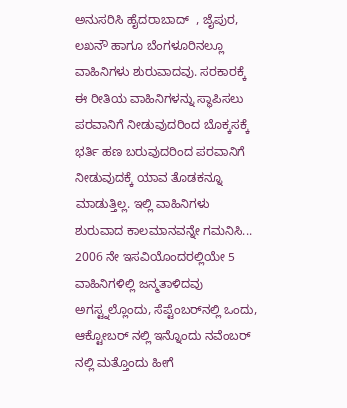ಅನುಸರಿಸಿ ಹೈದರಾಬಾದ್ ‌ , ಜೈಪುರ, ಲಖನೌ ಹಾಗೂ ಬೆಂಗಳೂರಿನಲ್ಲೂ ವಾಹಿನಿಗಳು ಶುರುವಾದವು. ಸರಕಾರಕ್ಕೆ ಈ ರೀತಿಯ ವಾಹಿನಿಗಳನ್ನು ಸ್ಥಾಪಿಸಲು ಪರವಾನಿಗೆ ನೀಡುವುದರಿಂದ ಬೊಕ್ಕಸಕ್ಕೆ ಭರ್ತಿ ಹಣ ಬರುವುದರಿಂದ ಪರವಾನಿಗೆ ನೀಡುವುದಕ್ಕೆ ಯಾವ ತೊಡಕನ್ನೂ ಮಾಡುತ್ತಿಲ್ಲ. ಇಲ್ಲಿ ವಾಹಿನಿಗಳು ಶುರುವಾದ ಕಾಲಮಾನವನ್ನೇ ಗಮನಿಸಿ... 2006 ನೇ ಇಸವಿಯೊಂದರಲ್ಲಿಯೇ 5 ವಾಹಿನಿಗಳಿಲ್ಲಿ ಜನ್ಮತಾಳಿದವು ಅಗಸ್ಟ್ನಲ್ಲೊಂದು, ಸೆಪ್ಟೆಂಬರ್‌ನಲ್ಲಿ ಒಂದು, ಆಕ್ಟೋಬರ್ ನಲ್ಲಿ ಇನ್ನೊಂದು ನವೆಂಬರ್‌ ನಲ್ಲಿ ಮತ್ತೊಂದು ಹೀಗೆ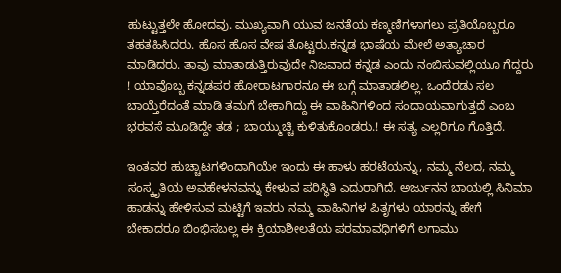ಹುಟ್ಟುತ್ತಲೇ ಹೋದವು. ಮುಖ್ಯವಾಗಿ ಯುವ ಜನತೆಯ ಕಣ್ಮಣಿಗಳಾಗಲು ಪ್ರತಿಯೊಬ್ಬರೂ ತಹತಹಿಸಿದರು. ಹೊಸ ಹೊಸ ವೇಷ ತೊಟ್ಟರು.ಕನ್ನಡ ಭಾಷೆಯ ಮೇಲೆ ಅತ್ಯಾಚಾರ ಮಾಡಿದರು. ತಾವು ಮಾತಾಡುತ್ತಿರುವುದೇ ನಿಜವಾದ ಕನ್ನಡ ಎಂದು ನಂಬಿಸುವಲ್ಲಿಯೂ ಗೆದ್ದರು ! ಯಾವೊಬ್ಬ ಕನ್ನಡಪರ ಹೋರಾಟಗಾರನೂ ಈ ಬಗ್ಗೆ ಮಾತಾಡಲಿಲ್ಲ. ಒಂದೆರಡು ಸಲ ಬಾಯ್ತೆರೆದಂತೆ ಮಾಡಿ ತಮಗೆ ಬೇಕಾಗಿದ್ದು ಈ ವಾಹಿನಿಗಳಿಂದ ಸಂದಾಯವಾಗುತ್ತದೆ ಎಂಬ ಭರವಸೆ ಮೂಡಿದ್ದೇ ತಡ ; ಬಾಯ್ಮುಚ್ಚಿ ಕುಳಿತುಕೊಂಡರು.! ಈ ಸತ್ಯ ಎಲ್ಲರಿಗೂ ಗೊತ್ತಿದೆ.

ಇಂತವರ ಹುಚ್ಚಾಟಗಳಿಂದಾಗಿಯೇ ಇಂದು ಈ ಹಾಳು ಹರಟೆಯನ್ನು, ನಮ್ಮ ನೆಲದ, ನಮ್ಮ ಸಂಸ್ಕೃತಿಯ ಅವಹೇಳನವನ್ನು ಕೇಳುವ ಪರಿಸ್ಥಿತಿ ಎದುರಾಗಿದೆ. ಅರ್ಜುನನ ಬಾಯಲ್ಲಿ ಸಿನಿಮಾ ಹಾಡನ್ನು ಹೇಳಿಸುವ ಮಟ್ಟಿಗೆ ಇವರು ನಮ್ಮ ವಾಹಿನಿಗಳ ಪಿತೃಗಳು ಯಾರನ್ನು ಹೇಗೆ ಬೇಕಾದರೂ ಬಿಂಭಿಸಬಲ್ಲ ಈ ಕ್ರಿಯಾಶೀಲತೆಯ ಪರಮಾವಧಿಗಳಿಗೆ ಲಗಾಮು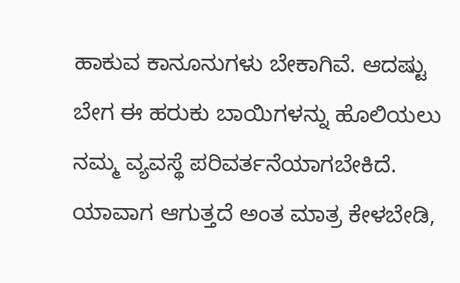ಹಾಕುವ ಕಾನೂನುಗಳು ಬೇಕಾಗಿವೆ. ಆದಷ್ಟು ಬೇಗ ಈ ಹರುಕು ಬಾಯಿಗಳನ್ನು ಹೊಲಿಯಲು ನಮ್ಮ ವ್ಯವಸ್ಥೆ ಪರಿವರ್ತನೆಯಾಗಬೇಕಿದೆ. ಯಾವಾಗ ಆಗುತ್ತದೆ ಅಂತ ಮಾತ್ರ ಕೇಳಬೇಡಿ,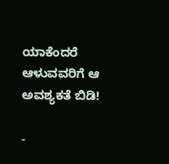ಯಾಕೆಂದರೆ ಆಳುವವರಿಗೆ ಆ ಅವಶ್ಯಕತೆ ಬಿಡಿ!

-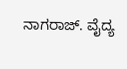ನಾಗರಾಜ್‌. ವೈದ್ಯ